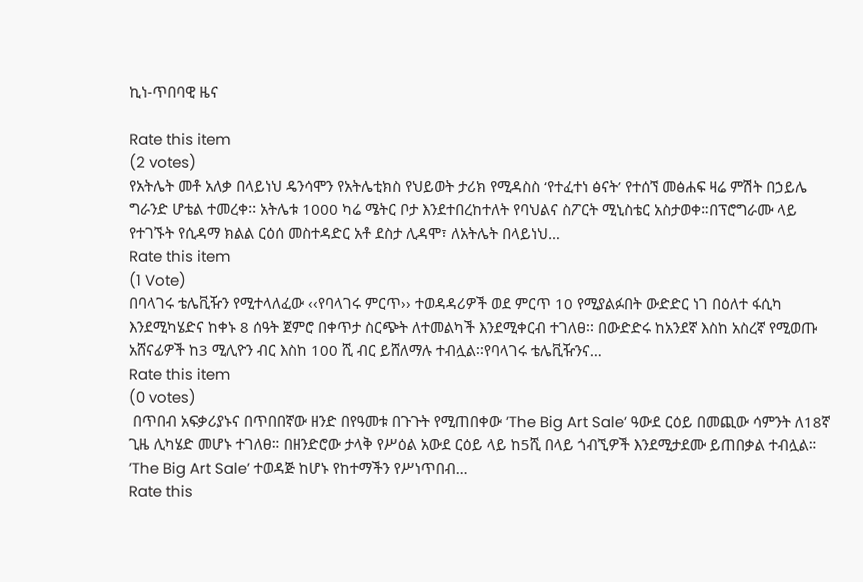ኪነ-ጥበባዊ ዜና

Rate this item
(2 votes)
የአትሌት መቶ አለቃ በላይነህ ዴንሳሞን የአትሌቲክስ የህይወት ታሪክ የሚዳስስ ‘የተፈተነ ፅናት’ የተሰኘ መፅሐፍ ዛሬ ምሽት በኃይሌ ግራንድ ሆቴል ተመረቀ፡፡ አትሌቱ 1000 ካሬ ሜትር ቦታ እንደተበረከተለት የባህልና ስፖርት ሚኒስቴር አስታወቀ።በፕሮግራሙ ላይ የተገኙት የሲዳማ ክልል ርዕሰ መስተዳድር አቶ ደስታ ሊዳሞ፣ ለአትሌት በላይነህ…
Rate this item
(1 Vote)
በባላገሩ ቴሌቪዥን የሚተላለፈው ‹‹የባላገሩ ምርጥ›› ተወዳዳሪዎች ወደ ምርጥ 10 የሚያልፉበት ውድድር ነገ በዕለተ ፋሲካ እንደሚካሄድና ከቀኑ 8 ሰዓት ጀምሮ በቀጥታ ስርጭት ለተመልካች እንደሚቀርብ ተገለፀ፡፡ በውድድሩ ከአንደኛ እስከ አስረኛ የሚወጡ አሸናፊዎች ከ3 ሚሊዮን ብር እስከ 100 ሺ ብር ይሸለማሉ ተብሏል፡፡የባላገሩ ቴሌቪዥንና…
Rate this item
(0 votes)
 በጥበብ አፍቃሪያኑና በጥበበኛው ዘንድ በየዓመቱ በጉጉት የሚጠበቀው ’The Big Art Sale’ ዓውደ ርዕይ በመጪው ሳምንት ለ18ኛ ጊዜ ሊካሄድ መሆኑ ተገለፀ። በዘንድሮው ታላቅ የሥዕል አውደ ርዕይ ላይ ከ5ሺ በላይ ጎብኚዎች እንደሚታደሙ ይጠበቃል ተብሏል። ’The Big Art Sale’ ተወዳጅ ከሆኑ የከተማችን የሥነጥበብ…
Rate this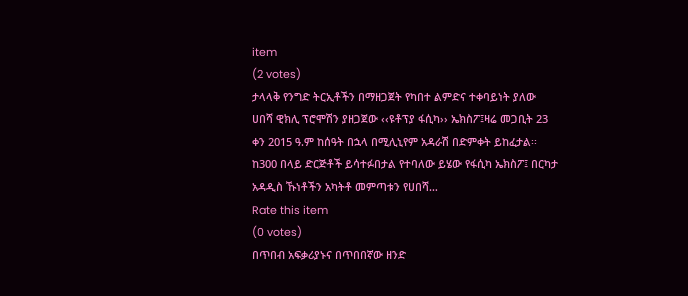item
(2 votes)
ታላላቅ የንግድ ትርኢቶችን በማዘጋጀት የካበተ ልምድና ተቀባይነት ያለው ሀበሻ ዊክሊ ፕሮሞሽን ያዘጋጀው ‹‹ዩቶፕያ ፋሲካ›› ኤክስፖ፤ዛሬ መጋቢት 23 ቀን 2015 ዓ.ም ከሰዓት በኋላ በሚሊኒየም አዳራሽ በድምቀት ይከፈታል፡፡ ከ300 በላይ ድርጅቶች ይሳተፉበታል የተባለው ይሄው የፋሲካ ኤክስፖ፤ በርካታ አዳዲስ ኹነቶችን አካትቶ መምጣቱን የሀበሻ…
Rate this item
(0 votes)
በጥበብ አፍቃሪያኑና በጥበበኛው ዘንድ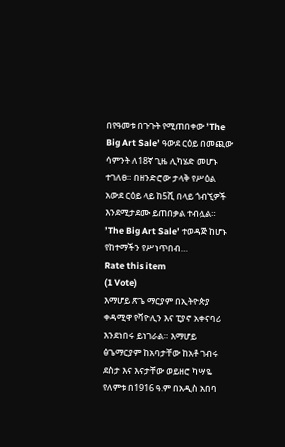በየዓመቱ በጉጉት የሚጠበቀው ’The Big Art Sale’ ዓውደ ርዕይ በመጪው ሳምንት ለ18ኛ ጊዜ ሊካሄድ መሆኑ ተገለፀ። በዘንድሮው ታላቅ የሥዕል አውደ ርዕይ ላይ ከ5ሺ በላይ ጎብኚዎች እንደሚታደሙ ይጠበቃል ተብሏል። ’The Big Art Sale’ ተወዳጅ ከሆኑ የከተማችን የሥነጥበብ…
Rate this item
(1 Vote)
እማሆይ ጽጌ ማርያም በኢትዮጵያ ቀዳሚዋ የቫዮሊን እና ፒያኖ አቀናባሪ እንደነበሩ ይነገራል። እማሆይ ፅጌማርያም ከአባታቸው ከአቶ ገብሩ ደስታ እና እናታቸው ወይዘሮ ካሣዬ የለምቱ በ1916 ዓ.ም በአዲስ አበባ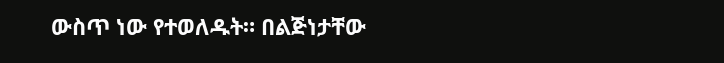ውስጥ ነው የተወለዱት። በልጅነታቸው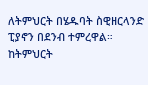ለትምህርት በሄዱባት ስዊዘርላንድ ፒያኖን በደንብ ተምረዋል። ከትምህርት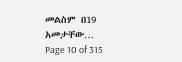መልስም በ19 አመታቸው…
Page 10 of 315